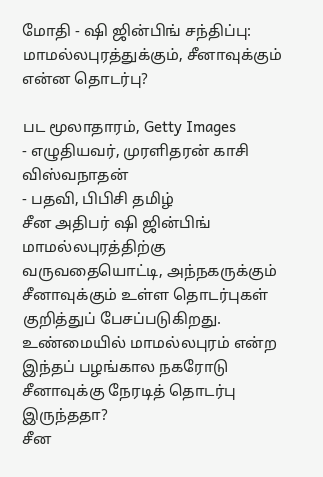மோதி - ஷி ஜின்பிங் சந்திப்பு: மாமல்லபுரத்துக்கும், சீனாவுக்கும் என்ன தொடர்பு?

பட மூலாதாரம், Getty Images
- எழுதியவர், முரளிதரன் காசி விஸ்வநாதன்
- பதவி, பிபிசி தமிழ்
சீன அதிபர் ஷி ஜின்பிங் மாமல்லபுரத்திற்கு வருவதையொட்டி, அந்நகருக்கும் சீனாவுக்கும் உள்ள தொடர்புகள் குறித்துப் பேசப்படுகிறது. உண்மையில் மாமல்லபுரம் என்ற இந்தப் பழங்கால நகரோடு சீனாவுக்கு நேரடித் தொடர்பு இருந்ததா?
சீன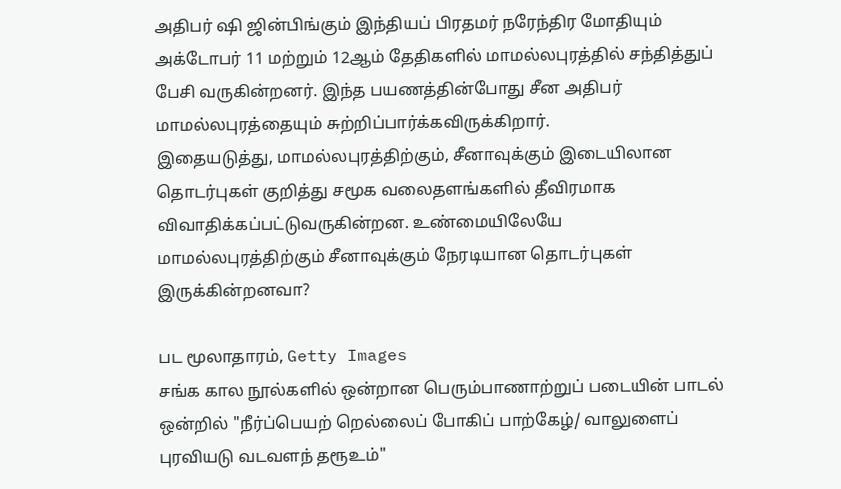அதிபர் ஷி ஜின்பிங்கும் இந்தியப் பிரதமர் நரேந்திர மோதியும் அக்டோபர் 11 மற்றும் 12ஆம் தேதிகளில் மாமல்லபுரத்தில் சந்தித்துப் பேசி வருகின்றனர். இந்த பயணத்தின்போது சீன அதிபர் மாமல்லபுரத்தையும் சுற்றிப்பார்க்கவிருக்கிறார்.
இதையடுத்து, மாமல்லபுரத்திற்கும், சீனாவுக்கும் இடையிலான தொடர்புகள் குறித்து சமூக வலைதளங்களில் தீவிரமாக விவாதிக்கப்பட்டுவருகின்றன. உண்மையிலேயே மாமல்லபுரத்திற்கும் சீனாவுக்கும் நேரடியான தொடர்புகள் இருக்கின்றனவா?

பட மூலாதாரம், Getty Images
சங்க கால நூல்களில் ஒன்றான பெரும்பாணாற்றுப் படையின் பாடல் ஒன்றில் "நீர்ப்பெயற் றெல்லைப் போகிப் பாற்கேழ்/ வாலுளைப் புரவியடு வடவளந் தரூஉம்"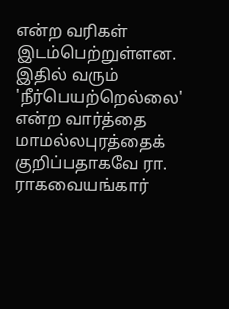என்ற வரிகள் இடம்பெற்றுள்ளன. இதில் வரும் 'நீர்பெயற்றெல்லை' என்ற வார்த்தை மாமல்லபுரத்தைக் குறிப்பதாகவே ரா. ராகவையங்கார்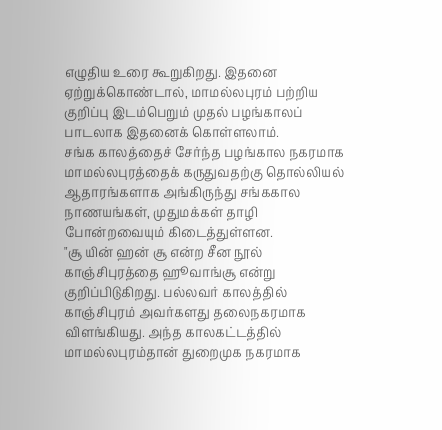எழுதிய உரை கூறுகிறது. இதனை ஏற்றுக்கொண்டால், மாமல்லபுரம் பற்றிய குறிப்பு இடம்பெறும் முதல் பழங்காலப் பாடலாக இதனைக் கொள்ளலாம்.
சங்க காலத்தைச் சேர்ந்த பழங்கால நகரமாக மாமல்லபுரத்தைக் கருதுவதற்கு தொல்லியல் ஆதாரங்களாக அங்கிருந்து சங்ககால நாணயங்கள், முதுமக்கள் தாழி போன்றவையும் கிடைத்துள்ளன.
"சூ யின் ஹன் சூ என்ற சீன நூல் காஞ்சிபுரத்தை ஹூவாங்சூ என்று குறிப்பிடுகிறது. பல்லவர் காலத்தில் காஞ்சிபுரம் அவர்களது தலைநகரமாக விளங்கியது. அந்த காலகட்டத்தில் மாமல்லபுரம்தான் துறைமுக நகரமாக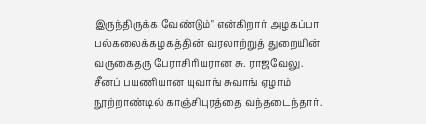இருந்திருக்க வேண்டும்" என்கிறார் அழகப்பா பல்கலைக்கழகத்தின் வரலாற்றுத் துறையின் வருகைதரு பேராசிரியரான சு. ராஜவேலு.
சீனப் பயணியான யுவாங் சுவாங் ஏழாம் நூற்றாண்டில் காஞ்சிபுரத்தை வந்தடைந்தார்.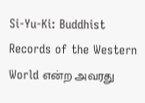Si-Yu-Ki: Buddhist Records of the Western World என்ற அவரது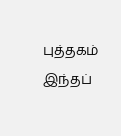புத்தகம் இந்தப்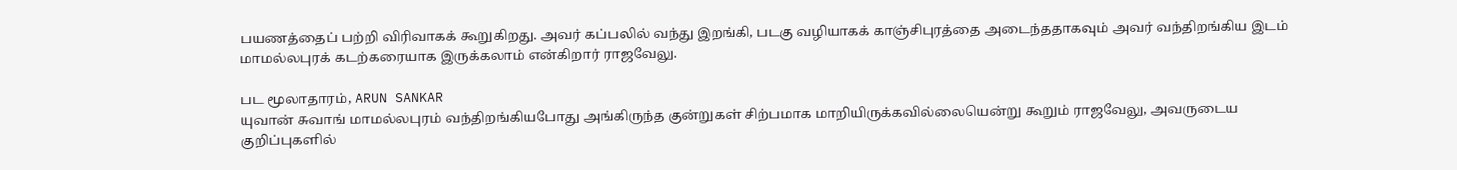பயணத்தைப் பற்றி விரிவாகக் கூறுகிறது. அவர் கப்பலில் வந்து இறங்கி, படகு வழியாகக் காஞ்சிபுரத்தை அடைந்ததாகவும் அவர் வந்திறங்கிய இடம் மாமல்லபுரக் கடற்கரையாக இருக்கலாம் என்கிறார் ராஜவேலு.

பட மூலாதாரம், ARUN SANKAR
யுவான் சுவாங் மாமல்லபுரம் வந்திறங்கியபோது அங்கிருந்த குன்றுகள் சிற்பமாக மாறியிருக்கவில்லையென்று கூறும் ராஜவேலு, அவருடைய குறிப்புகளில்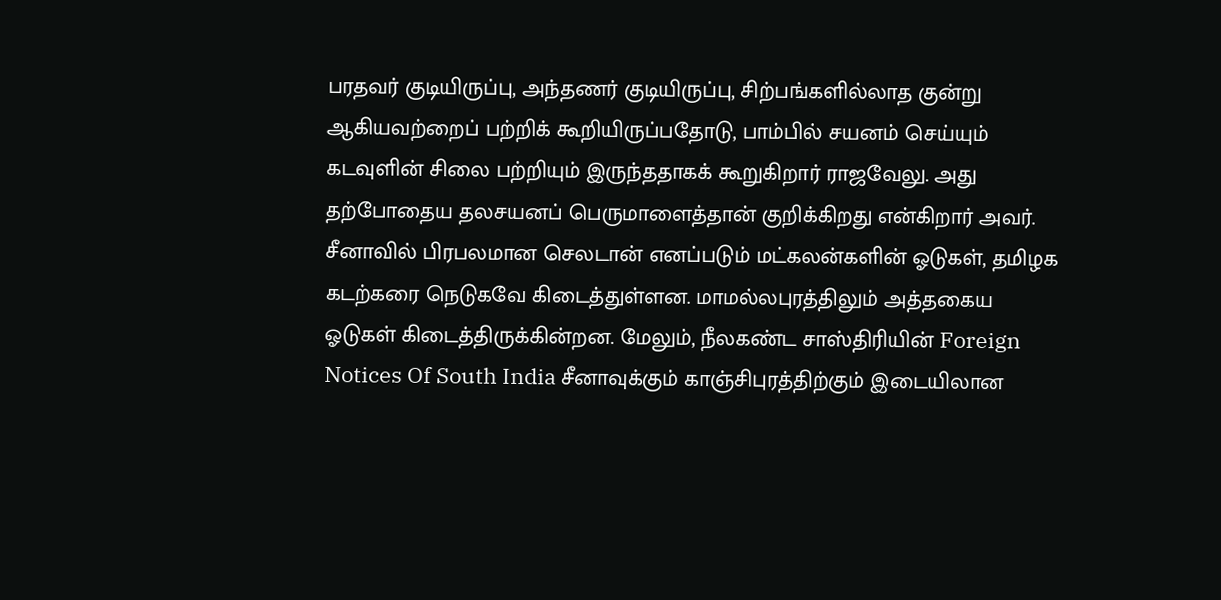பரதவர் குடியிருப்பு, அந்தணர் குடியிருப்பு, சிற்பங்களில்லாத குன்று ஆகியவற்றைப் பற்றிக் கூறியிருப்பதோடு, பாம்பில் சயனம் செய்யும் கடவுளின் சிலை பற்றியும் இருந்ததாகக் கூறுகிறார் ராஜவேலு. அது தற்போதைய தலசயனப் பெருமாளைத்தான் குறிக்கிறது என்கிறார் அவர்.
சீனாவில் பிரபலமான செலடான் எனப்படும் மட்கலன்களின் ஓடுகள், தமிழக கடற்கரை நெடுகவே கிடைத்துள்ளன. மாமல்லபுரத்திலும் அத்தகைய ஓடுகள் கிடைத்திருக்கின்றன. மேலும், நீலகண்ட சாஸ்திரியின் Foreign Notices Of South India சீனாவுக்கும் காஞ்சிபுரத்திற்கும் இடையிலான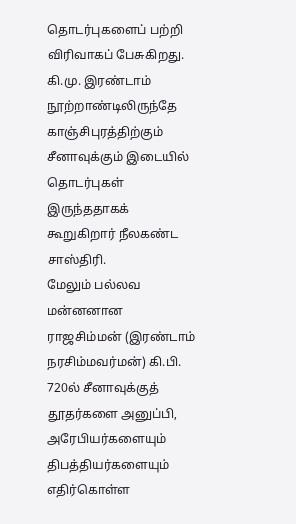தொடர்புகளைப் பற்றி விரிவாகப் பேசுகிறது. கி.மு. இரண்டாம் நூற்றாண்டிலிருந்தே காஞ்சிபுரத்திற்கும் சீனாவுக்கும் இடையில் தொடர்புகள் இருந்ததாகக் கூறுகிறார் நீலகண்ட சாஸ்திரி.
மேலும் பல்லவ மன்னனான ராஜசிம்மன் (இரண்டாம் நரசிம்மவர்மன்) கி.பி. 720ல் சீனாவுக்குத் தூதர்களை அனுப்பி, அரேபியர்களையும் திபத்தியர்களையும் எதிர்கொள்ள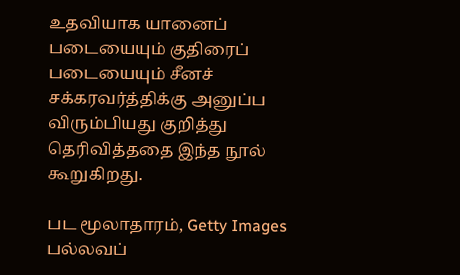உதவியாக யானைப் படையையும் குதிரைப் படையையும் சீனச் சக்கரவர்த்திக்கு அனுப்ப விரும்பியது குறித்து தெரிவித்ததை இந்த நூல் கூறுகிறது.

பட மூலாதாரம், Getty Images
பல்லவப்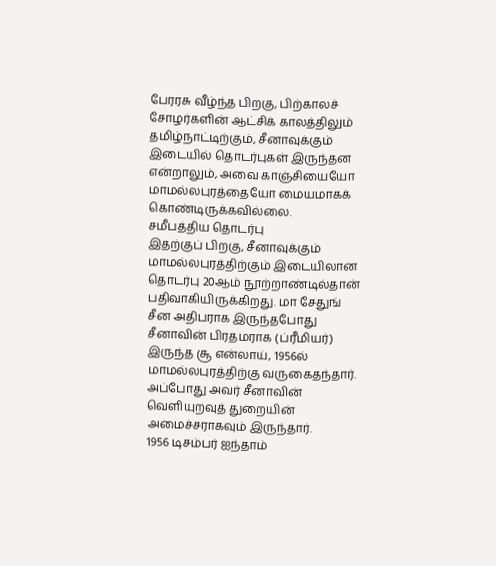பேரரசு வீழ்ந்த பிறகு, பிற்காலச் சோழர்களின் ஆட்சிக் காலத்திலும் தமிழ்நாட்டிற்கும், சீனாவுக்கும் இடையில் தொடர்புகள் இருந்தன என்றாலும், அவை காஞ்சியையோ மாமல்லபுரத்தையோ மையமாகக் கொண்டிருக்கவில்லை.
சமீபத்திய தொடர்பு
இதற்குப் பிறகு, சீனாவுக்கும் மாமல்லபுரத்திற்கும் இடையிலான தொடர்பு 20ஆம் நூற்றாண்டில்தான் பதிவாகியிருக்கிறது. மா சேதுங் சீன அதிபராக இருந்தபோது சீனாவின் பிரதமராக (ப்ரீமியர்) இருந்த சூ என்லாய், 1956ல் மாமல்லபுரத்திற்கு வருகைதந்தார். அப்போது அவர் சீனாவின் வெளியுறவுத் துறையின் அமைச்சராகவும் இருந்தார்.
1956 டிசம்பர் ஐந்தாம்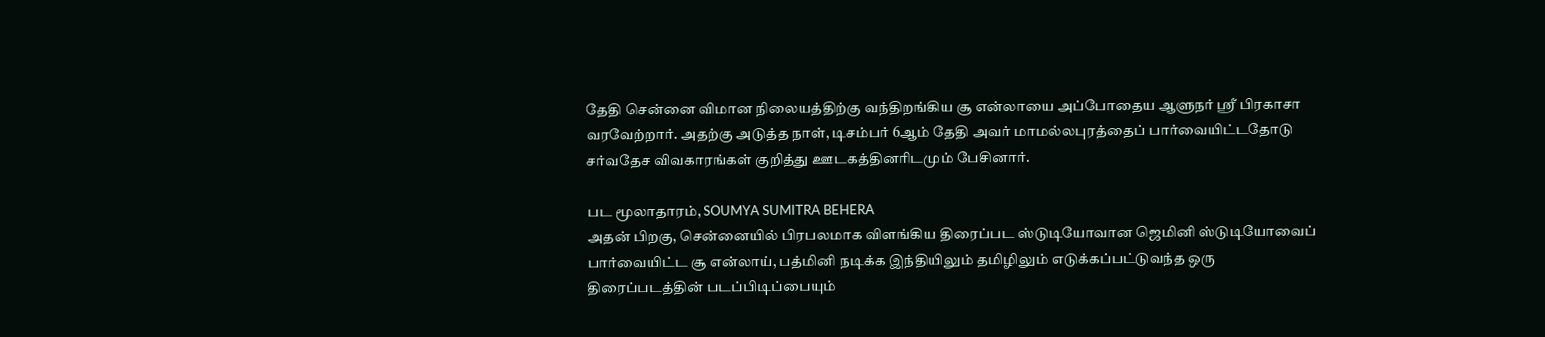தேதி சென்னை விமான நிலையத்திற்கு வந்திறங்கிய சூ என்லாயை அப்போதைய ஆளுநர் ஸ்ரீ பிரகாசா வரவேற்றார். அதற்கு அடுத்த நாள், டிசம்பர் 6ஆம் தேதி அவர் மாமல்லபுரத்தைப் பார்வையிட்டதோடு சர்வதேச விவகாரங்கள் குறித்து ஊடகத்தினரிடமும் பேசினார்.

பட மூலாதாரம், SOUMYA SUMITRA BEHERA
அதன் பிறகு, சென்னையில் பிரபலமாக விளங்கிய திரைப்பட ஸ்டுடியோவான ஜெமினி ஸ்டுடியோவைப் பார்வையிட்ட சூ என்லாய், பத்மினி நடிக்க இந்தியிலும் தமிழிலும் எடுக்கப்பட்டுவந்த ஒரு திரைப்படத்தின் படப்பிடிப்பையும்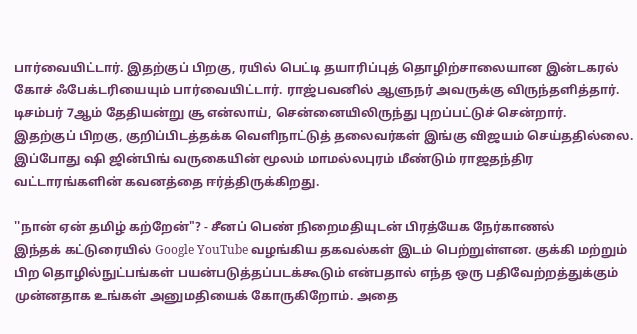பார்வையிட்டார். இதற்குப் பிறகு, ரயில் பெட்டி தயாரிப்புத் தொழிற்சாலையான இன்டகரல் கோச் ஃபேக்டரியையும் பார்வையிட்டார். ராஜ்பவனில் ஆளுநர் அவருக்கு விருந்தளித்தார். டிசம்பர் 7ஆம் தேதியன்று சூ என்லாய், சென்னையிலிருந்து புறப்பட்டுச் சென்றார்.
இதற்குப் பிறகு, குறிப்பிடத்தக்க வெளிநாட்டுத் தலைவர்கள் இங்கு விஜயம் செய்ததில்லை. இப்போது ஷி ஜின்பிங் வருகையின் மூலம் மாமல்லபுரம் மீண்டும் ராஜதந்திர வட்டாரங்களின் கவனத்தை ஈர்த்திருக்கிறது.

''நான் ஏன் தமிழ் கற்றேன்"? - சீனப் பெண் நிறைமதியுடன் பிரத்யேக நேர்காணல்
இந்தக் கட்டுரையில் Google YouTube வழங்கிய தகவல்கள் இடம் பெற்றுள்ளன. குக்கி மற்றும் பிற தொழில்நுட்பங்கள் பயன்படுத்தப்படக்கூடும் என்பதால் எந்த ஒரு பதிவேற்றத்துக்கும் முன்னதாக உங்கள் அனுமதியைக் கோருகிறோம். அதை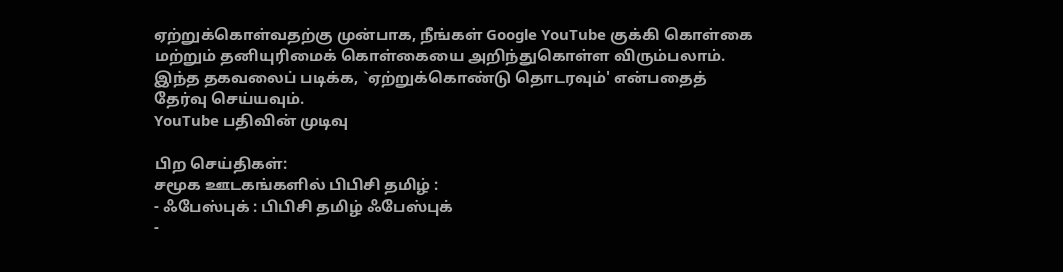ஏற்றுக்கொள்வதற்கு முன்பாக, நீங்கள் Google YouTube குக்கி கொள்கை மற்றும் தனியுரிமைக் கொள்கையை அறிந்துகொள்ள விரும்பலாம். இந்த தகவலைப் படிக்க, `ஏற்றுக்கொண்டு தொடரவும்' என்பதைத் தேர்வு செய்யவும்.
YouTube பதிவின் முடிவு

பிற செய்திகள்:
சமூக ஊடகங்களில் பிபிசி தமிழ் :
- ஃபேஸ்புக் : பிபிசி தமிழ் ஃபேஸ்புக்
-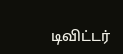டிவிட்டர்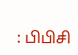: பிபிசி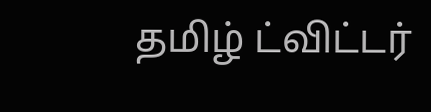தமிழ் ட்விட்டர்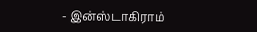- இன்ஸ்டாகிராம்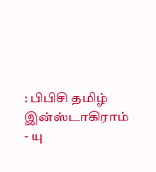: பிபிசி தமிழ் இன்ஸ்டாகிராம்
- யு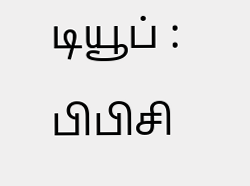டியூப் : பிபிசி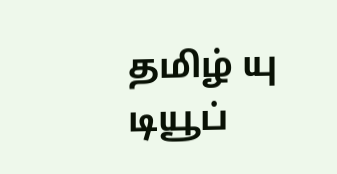தமிழ் யு டியூப்